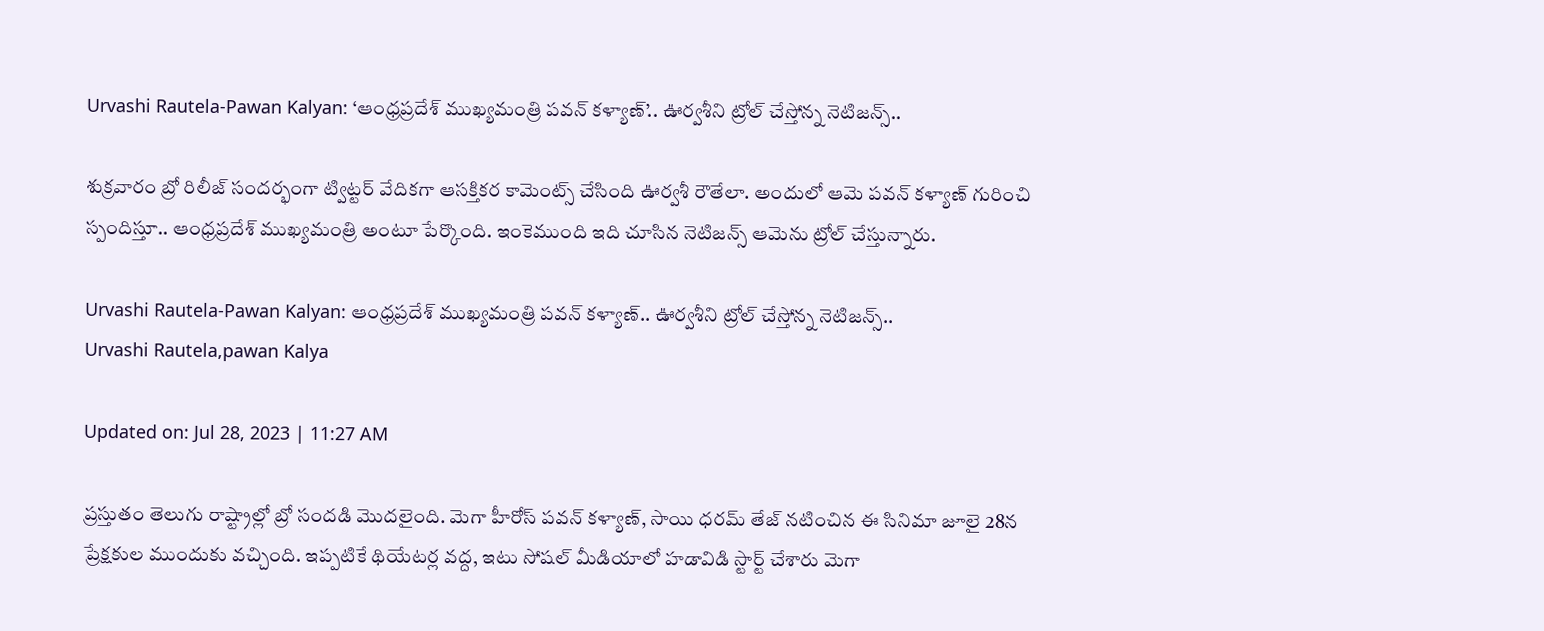Urvashi Rautela-Pawan Kalyan: ‘ఆంధ్రప్రదేశ్ ముఖ్యమంత్రి పవన్ కళ్యాణ్’.. ఊర్వశీని ట్రోల్ చేస్తోన్న నెటిజన్స్..

శుక్రవారం బ్రో రిలీజ్ సందర్భంగా ట్విట్టర్ వేదికగా ఆసక్తికర కామెంట్స్ చేసింది ఊర్వశీ రౌతేలా. అందులో ఆమె పవన్ కళ్యాణ్ గురించి స్పందిస్తూ.. ఆంధ్రప్రదేశ్ ముఖ్యమంత్రి అంటూ పేర్కొంది. ఇంకెముంది ఇది చూసిన నెటిజన్స్ ఆమెను ట్రోల్ చేస్తున్నారు.

Urvashi Rautela-Pawan Kalyan: ఆంధ్రప్రదేశ్ ముఖ్యమంత్రి పవన్ కళ్యాణ్.. ఊర్వశీని ట్రోల్ చేస్తోన్న నెటిజన్స్..
Urvashi Rautela,pawan Kalya

Updated on: Jul 28, 2023 | 11:27 AM

ప్రస్తుతం తెలుగు రాష్ట్రాల్లో బ్రో సందడి మొదలైంది. మెగా హీరోస్ పవన్ కళ్యాణ్, సాయి ధరమ్ తేజ్ నటించిన ఈ సినిమా జూలై 28న ప్రేక్షకుల ముందుకు వచ్చింది. ఇప్పటికే థియేటర్ల వద్ద, ఇటు సోషల్ మీడియాలో హడావిడి స్టార్ట్ చేశారు మెగా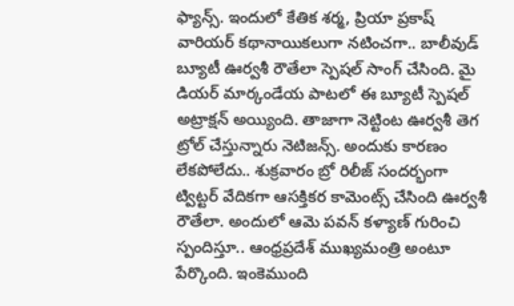ఫ్యాన్స్. ఇందులో కేతిక శర్మ, ప్రియా ప్రకాష్ వారియర్ కథానాయికలుగా నటించగా.. బాలీవుడ్ బ్యూటీ ఊర్వశీ రౌతేలా స్పెషల్ సాంగ్ చేసింది. మై డియర్ మార్కండేయ పాటలో ఈ బ్యూటీ స్పెషల్ అట్రాక్షన్ అయ్యింది. తాజాగా నెట్టింట ఊర్వశీ తెగ ట్రోల్ చేస్తున్నారు నెటిజన్స్. అందుకు కారణం లేకపోలేదు.. శుక్రవారం బ్రో రిలీజ్ సందర్భంగా ట్విట్టర్ వేదికగా ఆసక్తికర కామెంట్స్ చేసింది ఊర్వశీ రౌతేలా. అందులో ఆమె పవన్ కళ్యాణ్ గురించి స్పందిస్తూ.. ఆంధ్రప్రదేశ్ ముఖ్యమంత్రి అంటూ పేర్కొంది. ఇంకెముంది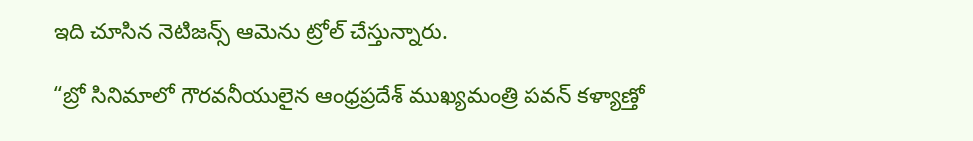ఇది చూసిన నెటిజన్స్ ఆమెను ట్రోల్ చేస్తున్నారు.

“బ్రో సినిమాలో గౌరవనీయులైన ఆంధ్రప్రదేశ్ ముఖ్యమంత్రి పవన్ కళ్యాణ్తో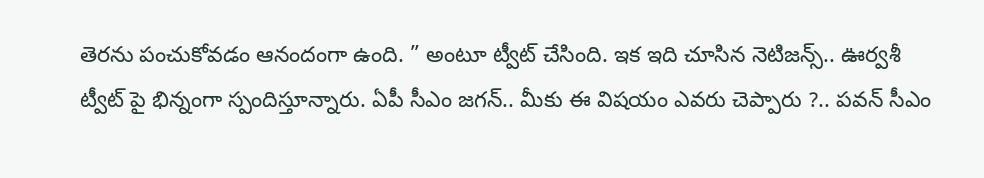తెరను పంచుకోవడం ఆనందంగా ఉంది. ” అంటూ ట్వీట్ చేసింది. ఇక ఇది చూసిన నెటిజన్స్.. ఊర్వశీ ట్వీట్ పై భిన్నంగా స్పందిస్తూన్నారు. ఏపీ సీఎం జగన్.. మీకు ఈ విషయం ఎవరు చెప్పారు ?.. పవన్ సీఎం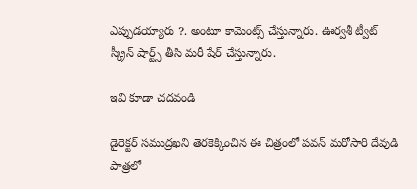ఎప్పుడయ్యారు ?. అంటూ కామెంట్స్ చేస్తున్నారు. ఊర్వశీ ట్వీట్ స్క్రీన్ షార్ట్స్ తీసి మరీ షేర్ చేస్తున్నారు.

ఇవి కూడా చదవండి

డైరెక్టర్ సముద్రఖని తెరకెక్కించిన ఈ చిత్రంలో పవన్ మరోసారి దేవుడి పాత్రలో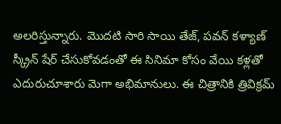అలరిస్తున్నారు. మొదటి సారి సాయి తేజ్, పవన్ కళ్యాణ్ స్క్రీన్ షేర్ చేసుకోవడంతో ఈ సినిమా కోసం వేయి కళ్లతో ఎదురుచూశారు మెగా అభిమానులు. ఈ చిత్రానికి త్రివిక్రమ్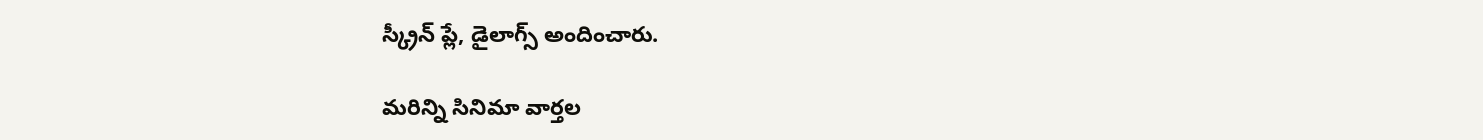స్క్రీన్ ప్లే, డైలాగ్స్ అందించారు.

మరిన్ని సినిమా వార్తల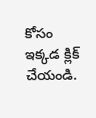కోసం ఇక్కడ క్లిక్ చేయండి.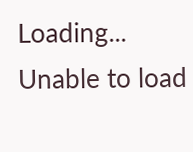Loading...
Unable to load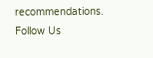recommendations.
Follow Us